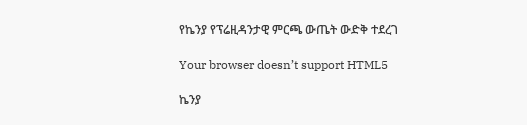የኬንያ የፕሬዚዳንታዊ ምርጫ ውጤት ውድቅ ተደረገ

Your browser doesn’t support HTML5

ኬንያ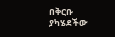በቅርቡ ያካሄደችው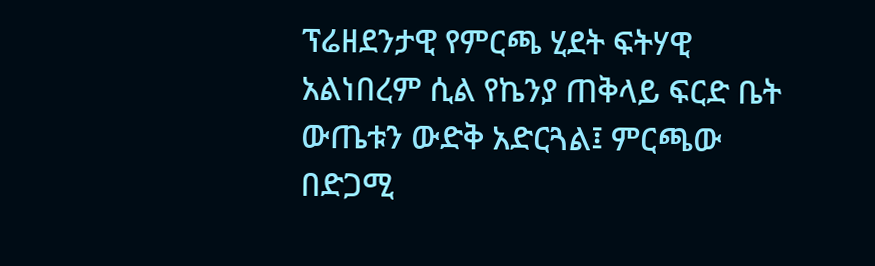ፕሬዘደንታዊ የምርጫ ሂደት ፍትሃዊ አልነበረም ሲል የኬንያ ጠቅላይ ፍርድ ቤት ውጤቱን ውድቅ አድርጓል፤ ምርጫው በድጋሚ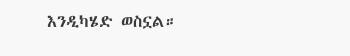እንዲካሄድ ወስኗል።